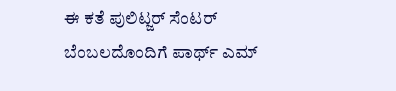ಈ ಕತೆ ಪುಲಿಟ್ಜರ್ ಸೆಂಟರ್ ಬೆಂಬಲದೊಂದಿಗೆ ಪಾರ್ಥ್ ಎಮ್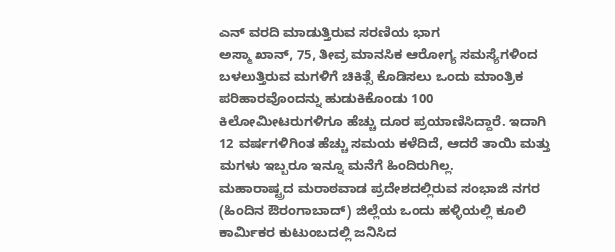ಎನ್ ವರದಿ ಮಾಡುತ್ತಿರುವ ಸರಣಿಯ ಭಾಗ
ಅಸ್ಮಾ ಖಾನ್, 75, ತೀವ್ರ ಮಾನಸಿಕ ಆರೋಗ್ಯ ಸಮಸ್ಯೆಗಳಿಂದ ಬಳಲುತ್ತಿರುವ ಮಗಳಿಗೆ ಚಿಕಿತ್ಸೆ ಕೊಡಿಸಲು ಒಂದು ಮಾಂತ್ರಿಕ ಪರಿಹಾರವೊಂದನ್ನು ಹುಡುಕಿಕೊಂಡು 100 ಕಿಲೋಮೀಟರುಗಳಿಗೂ ಹೆಚ್ಚು ದೂರ ಪ್ರಯಾಣಿಸಿದ್ದಾರೆ. ಇದಾಗಿ 12 ವರ್ಷಗಳಿಗಿಂತ ಹೆಚ್ಚು ಸಮಯ ಕಳೆದಿದೆ, ಆದರೆ ತಾಯಿ ಮತ್ತು ಮಗಳು ಇಬ್ಬರೂ ಇನ್ನೂ ಮನೆಗೆ ಹಿಂದಿರುಗಿಲ್ಲ.
ಮಹಾರಾಷ್ಟ್ರದ ಮರಾಠವಾಡ ಪ್ರದೇಶದಲ್ಲಿರುವ ಸಂಭಾಜಿ ನಗರ (ಹಿಂದಿನ ಔರಂಗಾಬಾದ್) ಜಿಲ್ಲೆಯ ಒಂದು ಹಳ್ಳಿಯಲ್ಲಿ ಕೂಲಿ ಕಾರ್ಮಿಕರ ಕುಟುಂಬದಲ್ಲಿ ಜನಿಸಿದ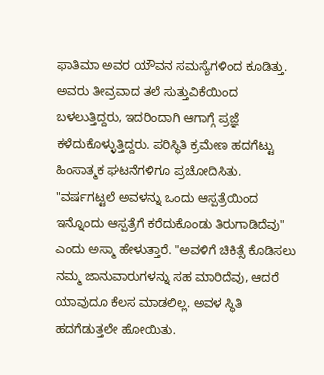ಫಾತಿಮಾ ಅವರ ಯೌವನ ಸಮಸ್ಯೆಗಳಿಂದ ಕೂಡಿತ್ತು. ಅವರು ತೀವ್ರವಾದ ತಲೆ ಸುತ್ತುವಿಕೆಯಿಂದ ಬಳಲುತ್ತಿದ್ದರು, ಇದರಿಂದಾಗಿ ಆಗಾಗ್ಗೆ ಪ್ರಜ್ಞೆ ಕಳೆದುಕೊಳ್ಳುತ್ತಿದ್ದರು. ಪರಿಸ್ಥಿತಿ ಕ್ರಮೇಣ ಹದಗೆಟ್ಟು ಹಿಂಸಾತ್ಮಕ ಘಟನೆಗಳಿಗೂ ಪ್ರಚೋದಿಸಿತು.
"ವರ್ಷಗಟ್ಟಲೆ ಅವಳನ್ನು ಒಂದು ಆಸ್ಪತ್ರೆಯಿಂದ ಇನ್ನೊಂದು ಆಸ್ಪತ್ರೆಗೆ ಕರೆದುಕೊಂಡು ತಿರುಗಾಡಿದೆವು" ಎಂದು ಅಸ್ಮಾ ಹೇಳುತ್ತಾರೆ. "ಅವಳಿಗೆ ಚಿಕಿತ್ಸೆ ಕೊಡಿಸಲು ನಮ್ಮ ಜಾನುವಾರುಗಳನ್ನು ಸಹ ಮಾರಿದೆವು, ಆದರೆ ಯಾವುದೂ ಕೆಲಸ ಮಾಡಲಿಲ್ಲ. ಅವಳ ಸ್ಥಿತಿ ಹದಗೆಡುತ್ತಲೇ ಹೋಯಿತು.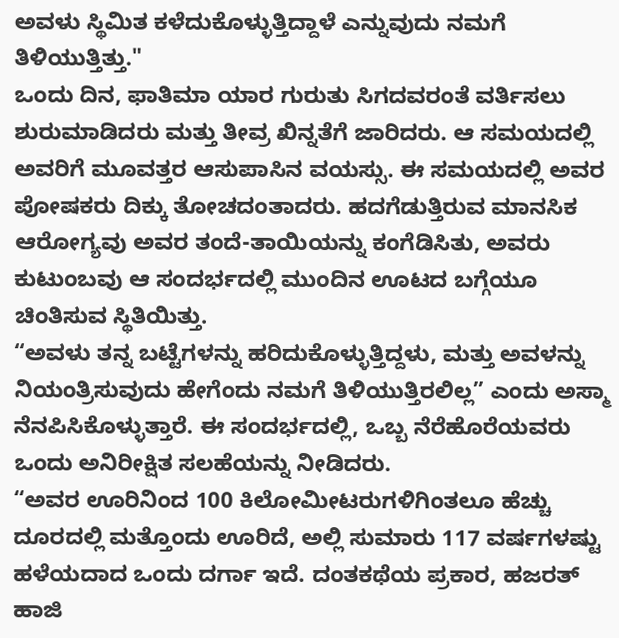ಅವಳು ಸ್ಥಿಮಿತ ಕಳೆದುಕೊಳ್ಳುತ್ತಿದ್ದಾಳೆ ಎನ್ನುವುದು ನಮಗೆ ತಿಳಿಯುತ್ತಿತ್ತು."
ಒಂದು ದಿನ, ಫಾತಿಮಾ ಯಾರ ಗುರುತು ಸಿಗದವರಂತೆ ವರ್ತಿಸಲು ಶುರುಮಾಡಿದರು ಮತ್ತು ತೀವ್ರ ಖಿನ್ನತೆಗೆ ಜಾರಿದರು. ಆ ಸಮಯದಲ್ಲಿ ಅವರಿಗೆ ಮೂವತ್ತರ ಆಸುಪಾಸಿನ ವಯಸ್ಸು. ಈ ಸಮಯದಲ್ಲಿ ಅವರ ಪೋಷಕರು ದಿಕ್ಕು ತೋಚದಂತಾದರು. ಹದಗೆಡುತ್ತಿರುವ ಮಾನಸಿಕ ಆರೋಗ್ಯವು ಅವರ ತಂದೆ-ತಾಯಿಯನ್ನು ಕಂಗೆಡಿಸಿತು, ಅವರು ಕುಟುಂಬವು ಆ ಸಂದರ್ಭದಲ್ಲಿ ಮುಂದಿನ ಊಟದ ಬಗ್ಗೆಯೂ ಚಿಂತಿಸುವ ಸ್ಥಿತಿಯಿತ್ತು.
“ಅವಳು ತನ್ನ ಬಟ್ಟೆಗಳನ್ನು ಹರಿದುಕೊಳ್ಳುತ್ತಿದ್ದಳು, ಮತ್ತು ಅವಳನ್ನು ನಿಯಂತ್ರಿಸುವುದು ಹೇಗೆಂದು ನಮಗೆ ತಿಳಿಯುತ್ತಿರಲಿಲ್ಲ” ಎಂದು ಅಸ್ಮಾ ನೆನಪಿಸಿಕೊಳ್ಳುತ್ತಾರೆ. ಈ ಸಂದರ್ಭದಲ್ಲಿ, ಒಬ್ಬ ನೆರೆಹೊರೆಯವರು ಒಂದು ಅನಿರೀಕ್ಷಿತ ಸಲಹೆಯನ್ನು ನೀಡಿದರು.
“ಅವರ ಊರಿನಿಂದ 100 ಕಿಲೋಮೀಟರುಗಳಿಗಿಂತಲೂ ಹೆಚ್ಚು ದೂರದಲ್ಲಿ ಮತ್ತೊಂದು ಊರಿದೆ, ಅಲ್ಲಿ ಸುಮಾರು 117 ವರ್ಷಗಳಷ್ಟು ಹಳೆಯದಾದ ಒಂದು ದರ್ಗಾ ಇದೆ. ದಂತಕಥೆಯ ಪ್ರಕಾರ, ಹಜರತ್ ಹಾಜಿ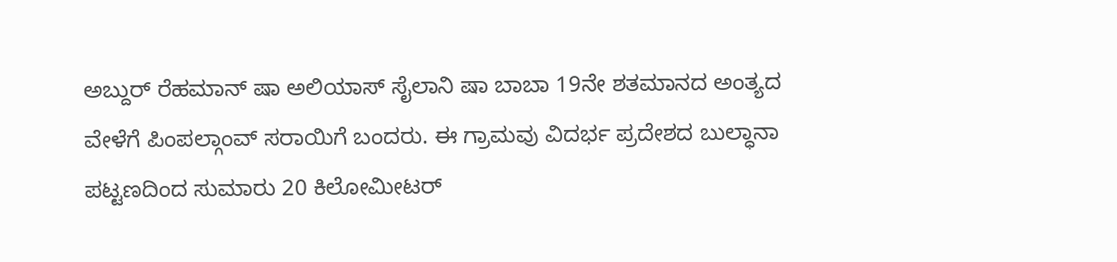ಅಬ್ದುರ್ ರೆಹಮಾನ್ ಷಾ ಅಲಿಯಾಸ್ ಸೈಲಾನಿ ಷಾ ಬಾಬಾ 19ನೇ ಶತಮಾನದ ಅಂತ್ಯದ ವೇಳೆಗೆ ಪಿಂಪಲ್ಗಾಂವ್ ಸರಾಯಿಗೆ ಬಂದರು. ಈ ಗ್ರಾಮವು ವಿದರ್ಭ ಪ್ರದೇಶದ ಬುಲ್ಧಾನಾ ಪಟ್ಟಣದಿಂದ ಸುಮಾರು 20 ಕಿಲೋಮೀಟರ್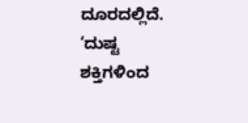ದೂರದಲ್ಲಿದೆ. ‘ದುಷ್ಟ ಶಕ್ತಿಗಳಿಂದ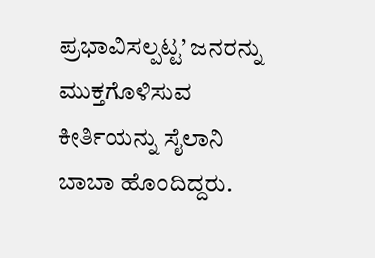ಪ್ರಭಾವಿಸಲ್ಪಟ್ಟ’ ಜನರನ್ನು ಮುಕ್ತಗೊಳಿಸುವ ಕೀರ್ತಿಯನ್ನು ಸೈಲಾನಿ ಬಾಬಾ ಹೊಂದಿದ್ದರು.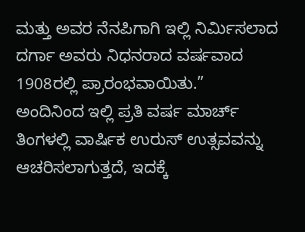ಮತ್ತು ಅವರ ನೆನಪಿಗಾಗಿ ಇಲ್ಲಿ ನಿರ್ಮಿಸಲಾದ ದರ್ಗಾ ಅವರು ನಿಧನರಾದ ವರ್ಷವಾದ 1908ರಲ್ಲಿ ಪ್ರಾರಂಭವಾಯಿತು.”
ಅಂದಿನಿಂದ ಇಲ್ಲಿ ಪ್ರತಿ ವರ್ಷ ಮಾರ್ಚ್ ತಿಂಗಳಲ್ಲಿ ವಾರ್ಷಿಕ ಉರುಸ್ ಉತ್ಸವವನ್ನು ಆಚರಿಸಲಾಗುತ್ತದೆ, ಇದಕ್ಕೆ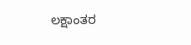ಲಕ್ಷಾಂತರ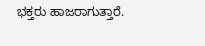ಭಕ್ತರು ಹಾಜರಾಗುತ್ತಾರೆ.